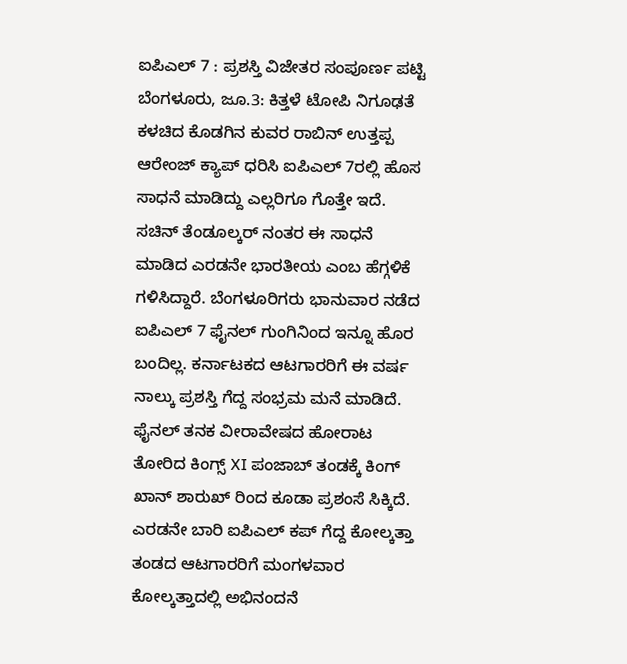ಐಪಿಎಲ್ 7 : ಪ್ರಶಸ್ತಿ ವಿಜೇತರ ಸಂಪೂರ್ಣ ಪಟ್ಟಿ
ಬೆಂಗಳೂರು, ಜೂ.3: ಕಿತ್ತಳೆ ಟೋಪಿ ನಿಗೂಢತೆ ಕಳಚಿದ ಕೊಡಗಿನ ಕುವರ ರಾಬಿನ್ ಉತ್ತಪ್ಪ ಆರೇಂಜ್ ಕ್ಯಾಪ್ ಧರಿಸಿ ಐಪಿಎಲ್ 7ರಲ್ಲಿ ಹೊಸ ಸಾಧನೆ ಮಾಡಿದ್ದು ಎಲ್ಲರಿಗೂ ಗೊತ್ತೇ ಇದೆ. ಸಚಿನ್ ತೆಂಡೂಲ್ಕರ್ ನಂತರ ಈ ಸಾಧನೆ ಮಾಡಿದ ಎರಡನೇ ಭಾರತೀಯ ಎಂಬ ಹೆಗ್ಗಳಿಕೆ ಗಳಿಸಿದ್ದಾರೆ. ಬೆಂಗಳೂರಿಗರು ಭಾನುವಾರ ನಡೆದ ಐಪಿಎಲ್ 7 ಫೈನಲ್ ಗುಂಗಿನಿಂದ ಇನ್ನೂ ಹೊರ ಬಂದಿಲ್ಲ. ಕರ್ನಾಟಕದ ಆಟಗಾರರಿಗೆ ಈ ವರ್ಷ ನಾಲ್ಕು ಪ್ರಶಸ್ತಿ ಗೆದ್ದ ಸಂಭ್ರಮ ಮನೆ ಮಾಡಿದೆ.
ಫೈನಲ್ ತನಕ ವೀರಾವೇಷದ ಹೋರಾಟ ತೋರಿದ ಕಿಂಗ್ಸ್ XI ಪಂಜಾಬ್ ತಂಡಕ್ಕೆ ಕಿಂಗ್ ಖಾನ್ ಶಾರುಖ್ ರಿಂದ ಕೂಡಾ ಪ್ರಶಂಸೆ ಸಿಕ್ಕಿದೆ. ಎರಡನೇ ಬಾರಿ ಐಪಿಎಲ್ ಕಪ್ ಗೆದ್ದ ಕೋಲ್ಕತ್ತಾ ತಂಡದ ಆಟಗಾರರಿಗೆ ಮಂಗಳವಾರ ಕೋಲ್ಕತ್ತಾದಲ್ಲಿ ಅಭಿನಂದನೆ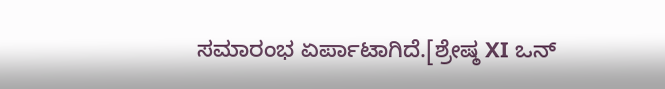ಸಮಾರಂಭ ಏರ್ಪಾಟಾಗಿದೆ.[ಶ್ರೇಷ್ಠ XI ಒನ್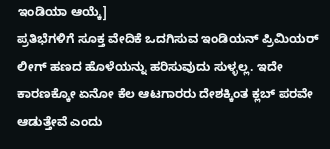ಇಂಡಿಯಾ ಆಯ್ಕೆ]
ಪ್ರತಿಭೆಗಳಿಗೆ ಸೂಕ್ತ ವೇದಿಕೆ ಒದಗಿಸುವ ಇಂಡಿಯನ್ ಪ್ರಿಮಿಯರ್ ಲೀಗ್ ಹಣದ ಹೊಳೆಯನ್ನು ಹರಿಸುವುದು ಸುಳ್ಳಲ್ಲ. ಇದೇ ಕಾರಣಕ್ಕೋ ಏನೋ ಕೆಲ ಆಟಗಾರರು ದೇಶಕ್ಕಿಂತ ಕ್ಲಬ್ ಪರವೇ ಆಡುತ್ತೇವೆ ಎಂದು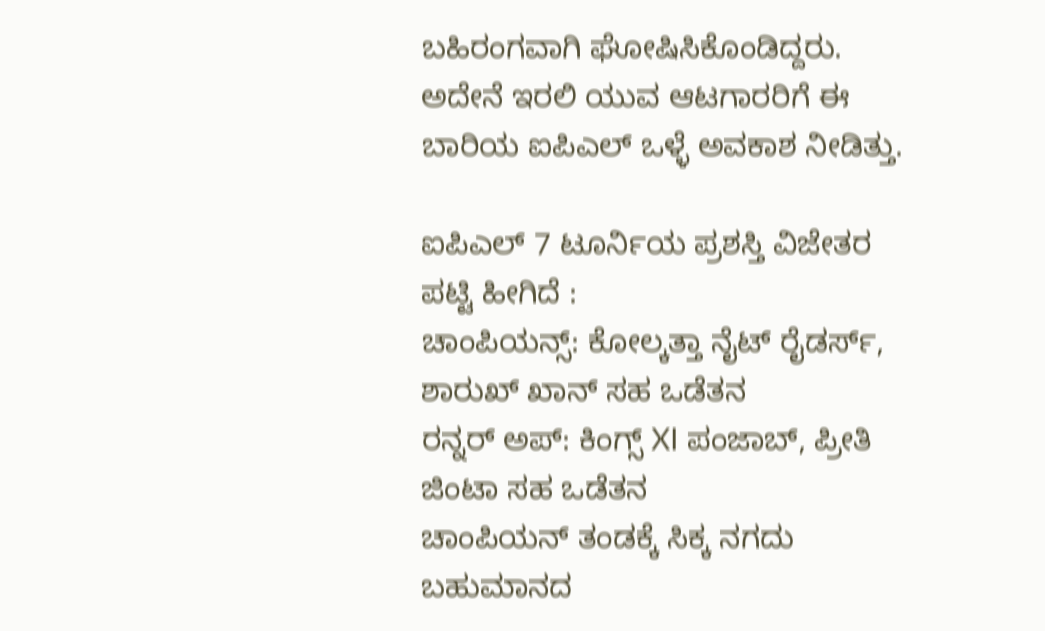ಬಹಿರಂಗವಾಗಿ ಘೋಷಿಸಿಕೊಂಡಿದ್ದರು. ಅದೇನೆ ಇರಲಿ ಯುವ ಆಟಗಾರರಿಗೆ ಈ ಬಾರಿಯ ಐಪಿಎಲ್ ಒಳ್ಳೆ ಅವಕಾಶ ನೀಡಿತ್ತು.

ಐಪಿಎಲ್ 7 ಟೂರ್ನಿಯ ಪ್ರಶಸ್ತಿ ವಿಜೇತರ ಪಟ್ಟಿ ಹೀಗಿದೆ :
ಚಾಂಪಿಯನ್ಸ್: ಕೋಲ್ಕತ್ತಾ ನೈಟ್ ರೈಡರ್ಸ್, ಶಾರುಖ್ ಖಾನ್ ಸಹ ಒಡೆತನ
ರನ್ನರ್ ಅಪ್: ಕಿಂಗ್ಸ್ XI ಪಂಜಾಬ್, ಪ್ರೀತಿ ಜಿಂಟಾ ಸಹ ಒಡೆತನ
ಚಾಂಪಿಯನ್ ತಂಡಕ್ಕೆ ಸಿಕ್ಕ ನಗದು ಬಹುಮಾನದ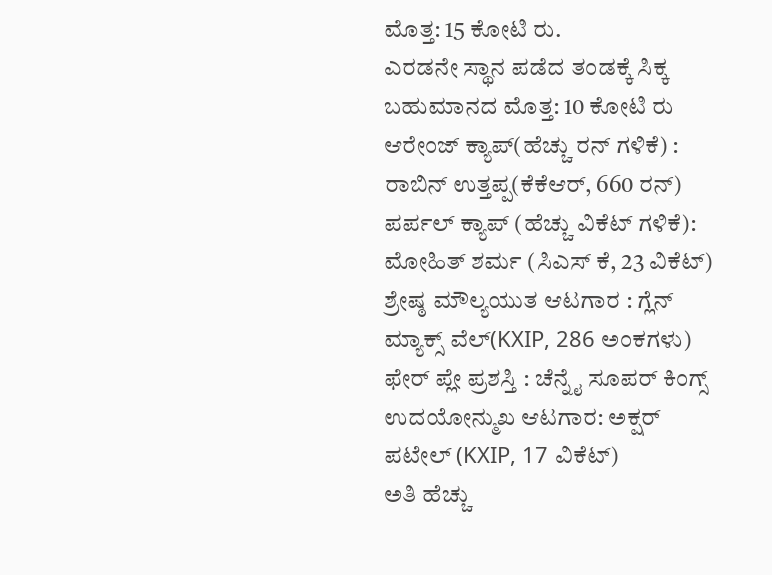ಮೊತ್ತ: 15 ಕೋಟಿ ರು.
ಎರಡನೇ ಸ್ಥಾನ ಪಡೆದ ತಂಡಕ್ಕೆ ಸಿಕ್ಕ ಬಹುಮಾನದ ಮೊತ್ತ: 10 ಕೋಟಿ ರು
ಆರೇಂಜ್ ಕ್ಯಾಪ್(ಹೆಚ್ಚು ರನ್ ಗಳಿಕೆ) : ರಾಬಿನ್ ಉತ್ತಪ್ಪ(ಕೆಕೆಆರ್, 660 ರನ್)
ಪರ್ಪಲ್ ಕ್ಯಾಪ್ (ಹೆಚ್ಚು ವಿಕೆಟ್ ಗಳಿಕೆ): ಮೋಹಿತ್ ಶರ್ಮ (ಸಿಎಸ್ ಕೆ, 23 ವಿಕೆಟ್)
ಶ್ರೇಷ್ಠ ಮೌಲ್ಯಯುತ ಆಟಗಾರ : ಗ್ಲೆನ್ ಮ್ಯಾಕ್ಸ್ ವೆಲ್(KXIP, 286 ಅಂಕಗಳು)
ಫೇರ್ ಪ್ಲೇ ಪ್ರಶಸ್ತಿ : ಚೆನ್ನೈ ಸೂಪರ್ ಕಿಂಗ್ಸ್
ಉದಯೋನ್ಮುಖ ಆಟಗಾರ: ಅಕ್ಷರ್ ಪಟೇಲ್ (KXIP, 17 ವಿಕೆಟ್)
ಅತಿ ಹೆಚ್ಚು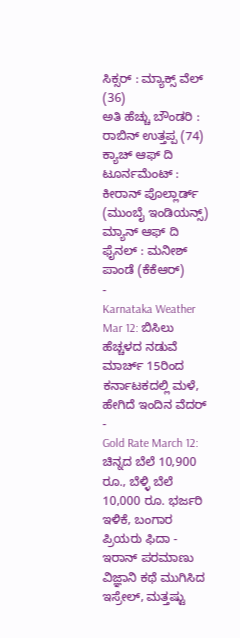ಸಿಕ್ಸರ್ : ಮ್ಯಾಕ್ಸ್ ವೆಲ್ (36)
ಅತಿ ಹೆಚ್ಚು ಬೌಂಡರಿ : ರಾಬಿನ್ ಉತ್ತಪ್ಪ (74)
ಕ್ಯಾಚ್ ಆಫ್ ದಿ ಟೂರ್ನಮೆಂಟ್ : ಕೀರಾನ್ ಪೊಲ್ಲಾರ್ಡ್ (ಮುಂಬೈ ಇಂಡಿಯನ್ಸ್)
ಮ್ಯಾನ್ ಆಫ್ ದಿ ಫೈನಲ್ : ಮನೀಶ್ ಪಾಂಡೆ (ಕೆಕೆಆರ್)
-
Karnataka Weather Mar 12: ಬಿಸಿಲು ಹೆಚ್ಚಳದ ನಡುವೆ ಮಾರ್ಚ್ 15ರಿಂದ ಕರ್ನಾಟಕದಲ್ಲಿ ಮಳೆ, ಹೇಗಿದೆ ಇಂದಿನ ವೆದರ್ -
Gold Rate March 12: ಚಿನ್ನದ ಬೆಲೆ 10,900 ರೂ., ಬೆಳ್ಳಿ ಬೆಲೆ 10,000 ರೂ. ಭರ್ಜರಿ ಇಳಿಕೆ, ಬಂಗಾರ ಪ್ರಿಯರು ಫಿದಾ -
ಇರಾನ್ ಪರಮಾಣು ವಿಜ್ಞಾನಿ ಕಥೆ ಮುಗಿಸಿದ ಇಸ್ರೇಲ್, ಮತ್ತಷ್ಟು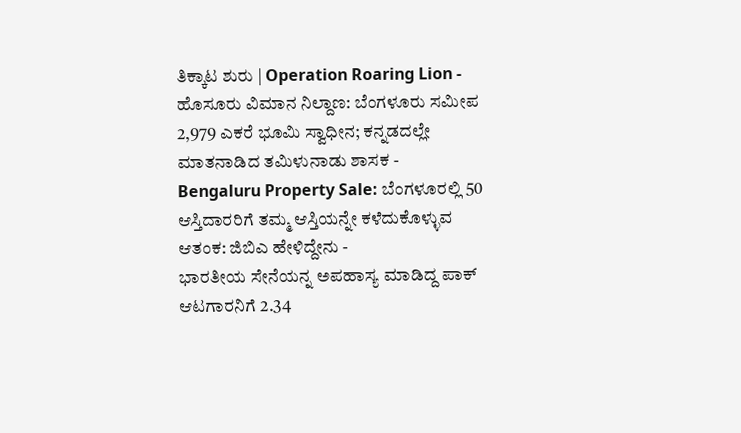ತಿಕ್ಕಾಟ ಶುರು | Operation Roaring Lion -
ಹೊಸೂರು ವಿಮಾನ ನಿಲ್ದಾಣ: ಬೆಂಗಳೂರು ಸಮೀಪ 2,979 ಎಕರೆ ಭೂಮಿ ಸ್ವಾಧೀನ; ಕನ್ನಡದಲ್ಲೇ ಮಾತನಾಡಿದ ತಮಿಳುನಾಡು ಶಾಸಕ -
Bengaluru Property Sale: ಬೆಂಗಳೂರಲ್ಲಿ 50 ಆಸ್ತಿದಾರರಿಗೆ ತಮ್ಮ ಆಸ್ತಿಯನ್ನೇ ಕಳೆದುಕೊಳ್ಳುವ ಆತಂಕ: ಜಿಬಿಎ ಹೇಳಿದ್ದೇನು -
ಭಾರತೀಯ ಸೇನೆಯನ್ನ ಅಪಹಾಸ್ಯ ಮಾಡಿದ್ದ ಪಾಕ್ ಆಟಗಾರನಿಗೆ 2.34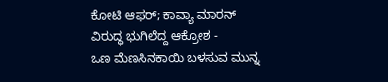ಕೋಟಿ ಆಫರ್; ಕಾವ್ಯಾ ಮಾರನ್ ವಿರುದ್ಧ ಭುಗಿಲೆದ್ದ ಆಕ್ರೋಶ -
ಒಣ ಮೆಣಸಿನಕಾಯಿ ಬಳಸುವ ಮುನ್ನ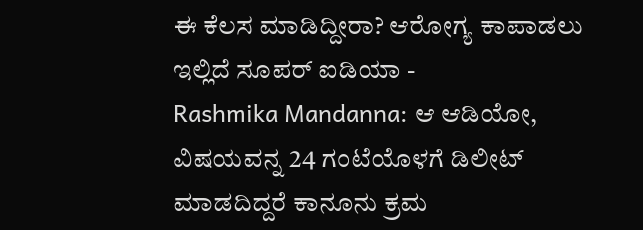ಈ ಕೆಲಸ ಮಾಡಿದ್ದೀರಾ? ಆರೋಗ್ಯ ಕಾಪಾಡಲು ಇಲ್ಲಿದೆ ಸೂಪರ್ ಐಡಿಯಾ -
Rashmika Mandanna: ಆ ಆಡಿಯೋ, ವಿಷಯವನ್ನ 24 ಗಂಟೆಯೊಳಗೆ ಡಿಲೀಟ್ ಮಾಡದಿದ್ದರೆ ಕಾನೂನು ಕ್ರಮ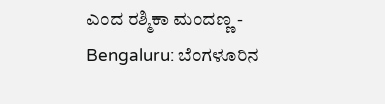ಎಂದ ರಶ್ಮಿಕಾ ಮಂದಣ್ಣ -
Bengaluru: ಬೆಂಗಳೂರಿನ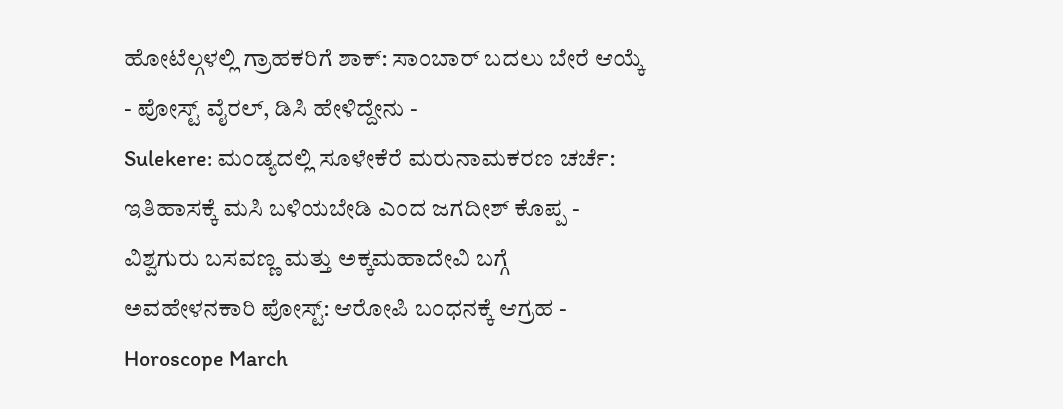ಹೋಟೆಲ್ಗಳಲ್ಲಿ ಗ್ರಾಹಕರಿಗೆ ಶಾಕ್: ಸಾಂಬಾರ್ ಬದಲು ಬೇರೆ ಆಯ್ಕೆ - ಪೋಸ್ಟ್ ವೈರಲ್, ಡಿಸಿ ಹೇಳಿದ್ದೇನು -
Sulekere: ಮಂಡ್ಯದಲ್ಲಿ ಸೂಳೇಕೆರೆ ಮರುನಾಮಕರಣ ಚರ್ಚೆ: ಇತಿಹಾಸಕ್ಕೆ ಮಸಿ ಬಳಿಯಬೇಡಿ ಎಂದ ಜಗದೀಶ್ ಕೊಪ್ಪ -
ವಿಶ್ವಗುರು ಬಸವಣ್ಣ ಮತ್ತು ಅಕ್ಕಮಹಾದೇವಿ ಬಗ್ಗೆ ಅವಹೇಳನಕಾರಿ ಪೋಸ್ಟ್: ಆರೋಪಿ ಬಂಧನಕ್ಕೆ ಆಗ್ರಹ -
Horoscope March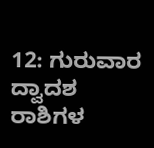12: ಗುರುವಾರ ದ್ವಾದಶ ರಾಶಿಗಳ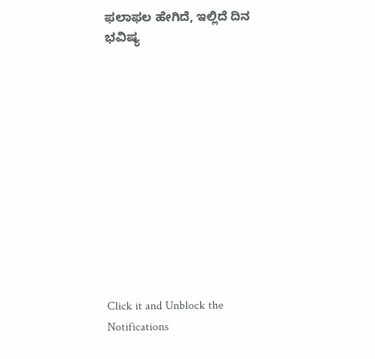ಫಲಾಫಲ ಹೇಗಿದೆ, ಇಲ್ಲಿದೆ ದಿನ ಭವಿಷ್ಯ












Click it and Unblock the Notifications